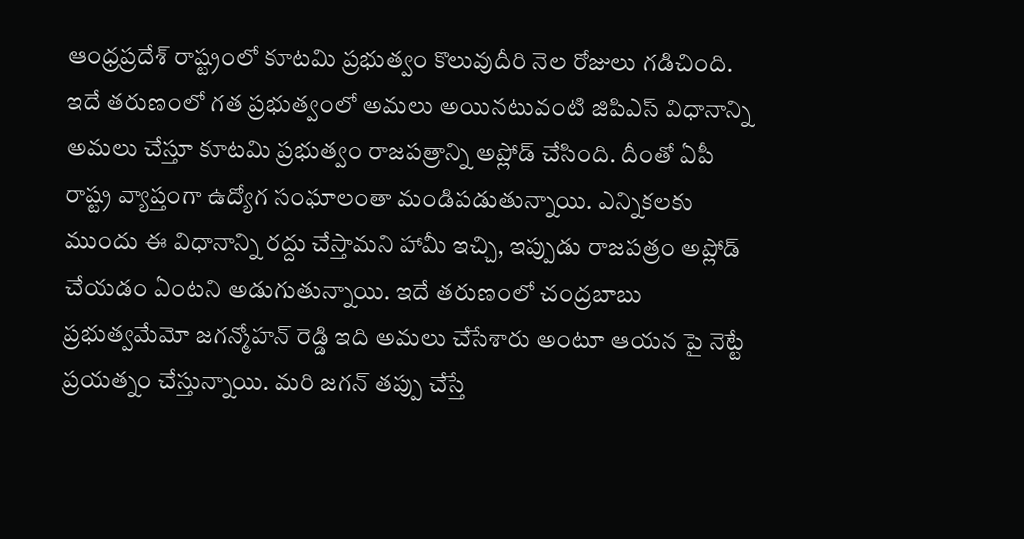ఆంధ్రప్రదేశ్ రాష్ట్రంలో కూటమి ప్రభుత్వం కొలువుదీరి నెల రోజులు గడిచింది. ఇదే తరుణంలో గత ప్రభుత్వంలో అమలు అయినటువంటి జిపిఎస్ విధానాన్ని అమలు చేస్తూ కూటమి ప్రభుత్వం రాజపత్రాన్ని అప్లోడ్ చేసింది. దీంతో ఏపీ రాష్ట్ర వ్యాప్తంగా ఉద్యోగ సంఘాలంతా మండిపడుతున్నాయి. ఎన్నికలకు ముందు ఈ విధానాన్ని రద్దు చేస్తామని హామీ ఇచ్చి, ఇప్పుడు రాజపత్రం అప్లోడ్ చేయడం ఏంటని అడుగుతున్నాయి. ఇదే తరుణంలో చంద్రబాబు ప్రభుత్వమేమో జగన్మోహన్ రెడ్డి ఇది అమలు చేసేశారు అంటూ ఆయన పై నెట్టే ప్రయత్నం చేస్తున్నాయి. మరి జగన్ తప్పు చేస్తే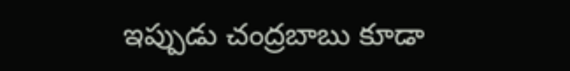ఇప్పుడు చంద్రబాబు కూడా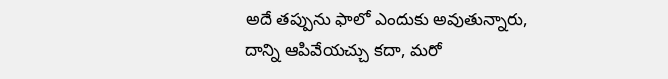అదే తప్పును ఫాలో ఎందుకు అవుతున్నారు, దాన్ని ఆపివేయచ్చు కదా, మరో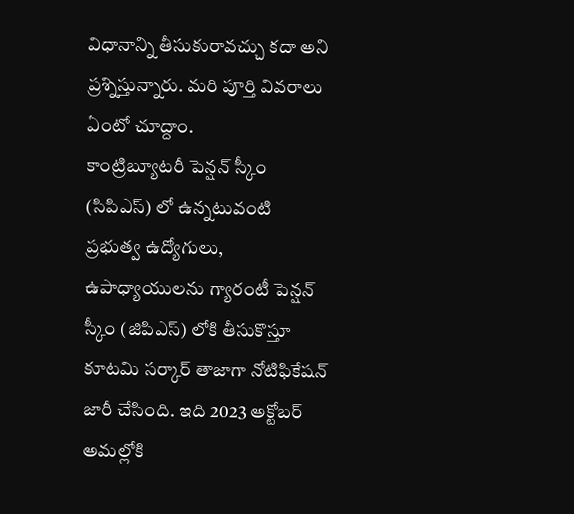విధానాన్ని తీసుకురావచ్చు కదా అని ప్రశ్నిస్తున్నారు. మరి పూర్తి వివరాలు ఏంటో చూద్దాం.
కాంట్రిబ్యూటరీ పెన్షన్ స్కీం (సిపిఎస్) లో ఉన్నటువంటి ప్రభుత్వ ఉద్యోగులు, ఉపాధ్యాయులను గ్యారంటీ పెన్షన్ స్కీం (జిపిఎస్) లోకి తీసుకొస్తూ కూటమి సర్కార్ తాజాగా నోటిఫికేషన్ జారీ చేసింది. ఇది 2023 అక్టోబర్ అమల్లోకి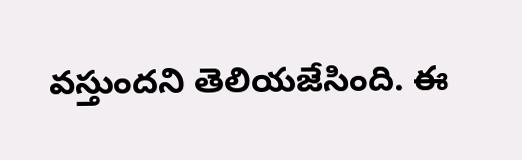వస్తుందని తెలియజేసింది. ఈ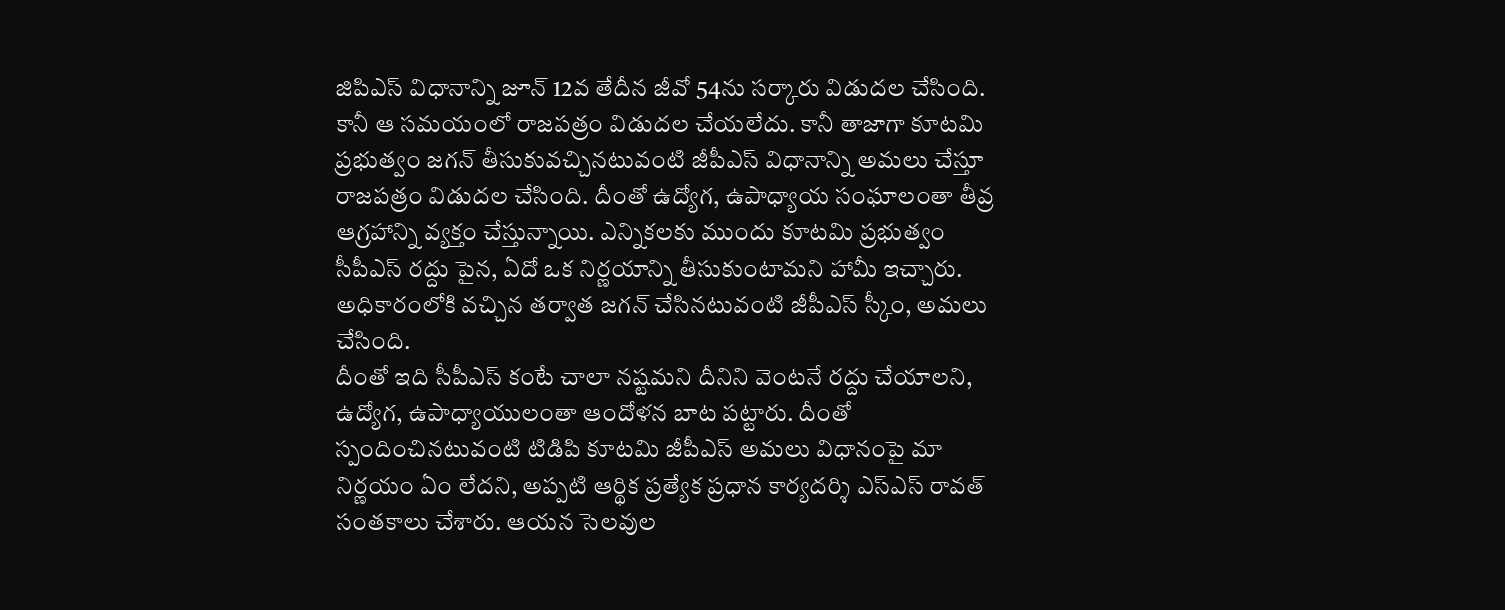జిపిఎస్ విధానాన్ని జూన్ 12వ తేదీన జీవో 54ను సర్కారు విడుదల చేసింది. కానీ ఆ సమయంలో రాజపత్రం విడుదల చేయలేదు. కానీ తాజాగా కూటమి ప్రభుత్వం జగన్ తీసుకువచ్చినటువంటి జీపీఎస్ విధానాన్ని అమలు చేస్తూ రాజపత్రం విడుదల చేసింది. దీంతో ఉద్యోగ, ఉపాధ్యాయ సంఘాలంతా తీవ్ర ఆగ్రహాన్ని వ్యక్తం చేస్తున్నాయి. ఎన్నికలకు ముందు కూటమి ప్రభుత్వం సీపీఎస్ రద్దు పైన, ఏదో ఒక నిర్ణయాన్ని తీసుకుంటామని హామీ ఇచ్చారు. అధికారంలోకి వచ్చిన తర్వాత జగన్ చేసినటువంటి జీపీఎస్ స్కీం, అమలు చేసింది.
దీంతో ఇది సీపీఎస్ కంటే చాలా నష్టమని దీనిని వెంటనే రద్దు చేయాలని, ఉద్యోగ, ఉపాధ్యాయులంతా ఆందోళన బాట పట్టారు. దీంతో స్పందించినటువంటి టిడిపి కూటమి జీపీఎస్ అమలు విధానంపై మా నిర్ణయం ఏం లేదని, అప్పటి ఆర్థిక ప్రత్యేక ప్రధాన కార్యదర్శి ఎస్ఎస్ రావత్ సంతకాలు చేశారు. ఆయన సెలవుల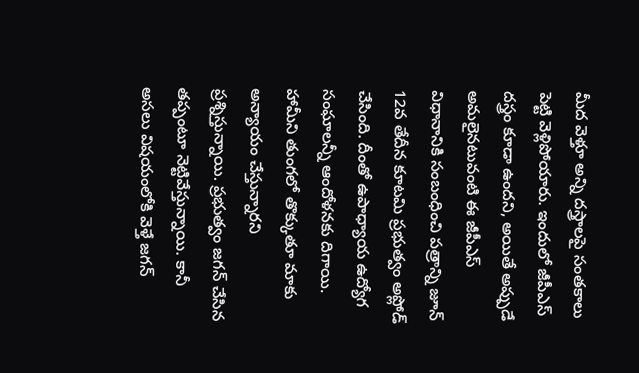మీద వెళ్తూ అన్ని దస్త్రాలపై సంతకాలు పెట్టి వెళ్లిపోయారు. ఇందులో జీపీఎస్ దస్త్రం కూడా ఉందని, అయితే అప్పుడే అమలైనటువంటి ఈ జీపీఎస్ విధానానికి సంబంధించి పత్రాన్ని జూన్ 12వ తేదీన కూటమి ప్రభుత్వం అప్లోడ్ చేసింది. దీంతో ఉపాధ్యాయ ఉద్యోగ సంఘాలన్నీ ఆందోళనకు దిగాయి. హామీని తుంగలో తొక్కుతూ మాకు అన్యాయం చేస్తున్నారని ప్రశ్నిస్తున్నాయి. ప్రభుత్వం జగన్ చేసిన తప్పంటూ నెట్టివేస్తున్నాయి. కానీ అసలు విషయంలోకి వెళ్తే జగన్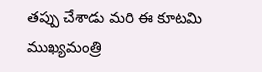తప్పు చేశాడు మరి ఈ కూటమి ముఖ్యమంత్రి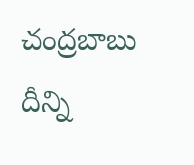చంద్రబాబు దీన్ని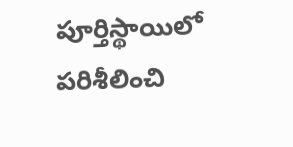పూర్తిస్థాయిలో పరిశీలించి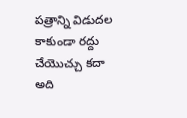పత్రాన్ని విడుదల కాకుండా రద్దు చేయొచ్చు కదా అది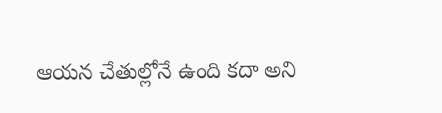ఆయన చేతుల్లోనే ఉంది కదా అని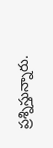ప్రశ్నిస్తున్నారు.